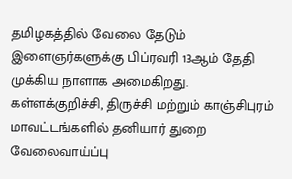தமிழகத்தில் வேலை தேடும் இளைஞர்களுக்கு பிப்ரவரி 13ஆம் தேதி முக்கிய நாளாக அமைகிறது. கள்ளக்குறிச்சி, திருச்சி மற்றும் காஞ்சிபுரம் மாவட்டங்களில் தனியார் துறை வேலைவாய்ப்பு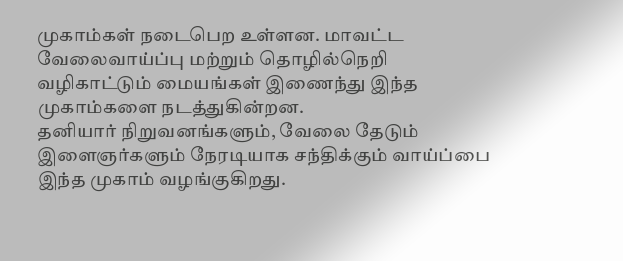முகாம்கள் நடைபெற உள்ளன. மாவட்ட வேலைவாய்ப்பு மற்றும் தொழில்நெறி வழிகாட்டும் மையங்கள் இணைந்து இந்த முகாம்களை நடத்துகின்றன.
தனியார் நிறுவனங்களும், வேலை தேடும் இளைஞர்களும் நேரடியாக சந்திக்கும் வாய்ப்பை இந்த முகாம் வழங்குகிறது.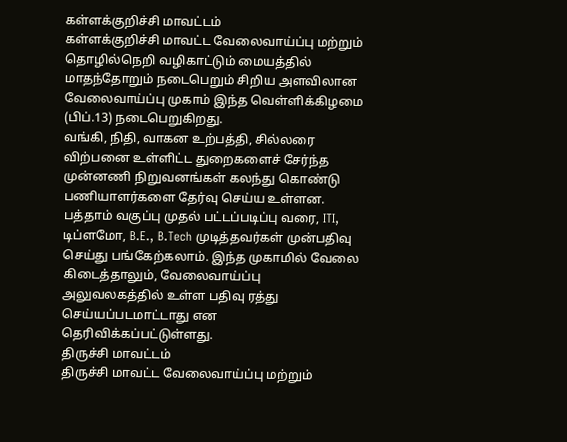கள்ளக்குறிச்சி மாவட்டம்
கள்ளக்குறிச்சி மாவட்ட வேலைவாய்ப்பு மற்றும் தொழில்நெறி வழிகாட்டும் மையத்தில் மாதந்தோறும் நடைபெறும் சிறிய அளவிலான வேலைவாய்ப்பு முகாம் இந்த வெள்ளிக்கிழமை (பிப்.13) நடைபெறுகிறது.
வங்கி, நிதி, வாகன உற்பத்தி, சில்லரை விற்பனை உள்ளிட்ட துறைகளைச் சேர்ந்த முன்னணி நிறுவனங்கள் கலந்து கொண்டு பணியாளர்களை தேர்வு செய்ய உள்ளன.
பத்தாம் வகுப்பு முதல் பட்டப்படிப்பு வரை, ITI, டிப்ளமோ, B.E., B.Tech முடித்தவர்கள் முன்பதிவு செய்து பங்கேற்கலாம். இந்த முகாமில் வேலை கிடைத்தாலும், வேலைவாய்ப்பு அலுவலகத்தில் உள்ள பதிவு ரத்து செய்யப்படமாட்டாது என தெரிவிக்கப்பட்டுள்ளது.
திருச்சி மாவட்டம்
திருச்சி மாவட்ட வேலைவாய்ப்பு மற்றும்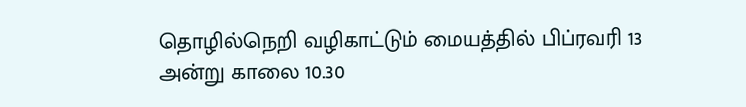தொழில்நெறி வழிகாட்டும் மையத்தில் பிப்ரவரி 13 அன்று காலை 10.30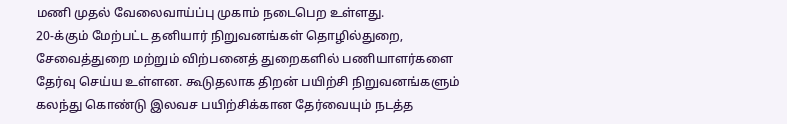மணி முதல் வேலைவாய்ப்பு முகாம் நடைபெற உள்ளது.
20-க்கும் மேற்பட்ட தனியார் நிறுவனங்கள் தொழில்துறை, சேவைத்துறை மற்றும் விற்பனைத் துறைகளில் பணியாளர்களை தேர்வு செய்ய உள்ளன. கூடுதலாக திறன் பயிற்சி நிறுவனங்களும் கலந்து கொண்டு இலவச பயிற்சிக்கான தேர்வையும் நடத்த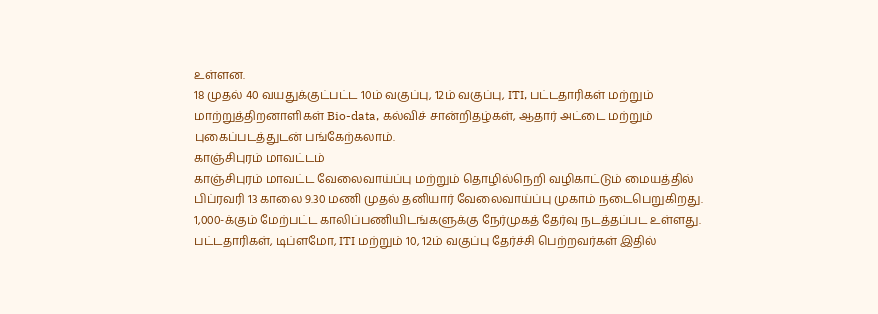உள்ளன.
18 முதல் 40 வயதுக்குட்பட்ட 10ம் வகுப்பு, 12ம் வகுப்பு, ITI, பட்டதாரிகள் மற்றும் மாற்றுத்திறனாளிகள் Bio-data, கல்விச் சான்றிதழ்கள், ஆதார் அட்டை மற்றும் புகைப்படத்துடன் பங்கேற்கலாம்.
காஞ்சிபுரம் மாவட்டம்
காஞ்சிபுரம் மாவட்ட வேலைவாய்ப்பு மற்றும் தொழில்நெறி வழிகாட்டும் மையத்தில் பிப்ரவரி 13 காலை 9.30 மணி முதல் தனியார் வேலைவாய்ப்பு முகாம் நடைபெறுகிறது.
1,000-க்கும் மேற்பட்ட காலிப்பணியிடங்களுக்கு நேர்முகத் தேர்வு நடத்தப்பட உள்ளது. பட்டதாரிகள், டிப்ளமோ, ITI மற்றும் 10, 12ம் வகுப்பு தேர்ச்சி பெற்றவர்கள் இதில்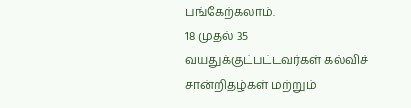பங்கேற்கலாம்.
18 முதல் 35 வயதுக்குட்பட்டவர்கள் கல்விச் சான்றிதழ்கள் மற்றும்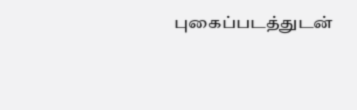புகைப்படத்துடன்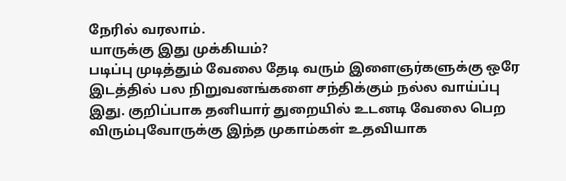நேரில் வரலாம்.
யாருக்கு இது முக்கியம்?
படிப்பு முடித்தும் வேலை தேடி வரும் இளைஞர்களுக்கு ஒரே இடத்தில் பல நிறுவனங்களை சந்திக்கும் நல்ல வாய்ப்பு இது. குறிப்பாக தனியார் துறையில் உடனடி வேலை பெற விரும்புவோருக்கு இந்த முகாம்கள் உதவியாக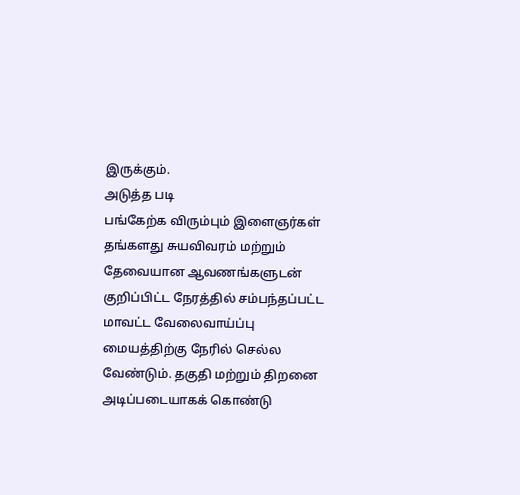இருக்கும்.
அடுத்த படி
பங்கேற்க விரும்பும் இளைஞர்கள் தங்களது சுயவிவரம் மற்றும் தேவையான ஆவணங்களுடன் குறிப்பிட்ட நேரத்தில் சம்பந்தப்பட்ட மாவட்ட வேலைவாய்ப்பு மையத்திற்கு நேரில் செல்ல வேண்டும். தகுதி மற்றும் திறனை அடிப்படையாகக் கொண்டு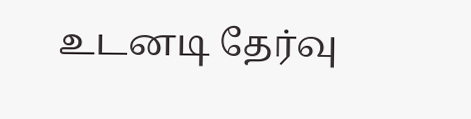உடனடி தேர்வு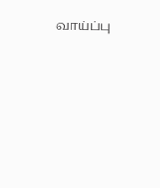வாய்ப்பு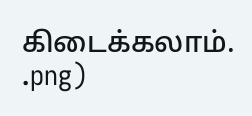கிடைக்கலாம்.
.png)